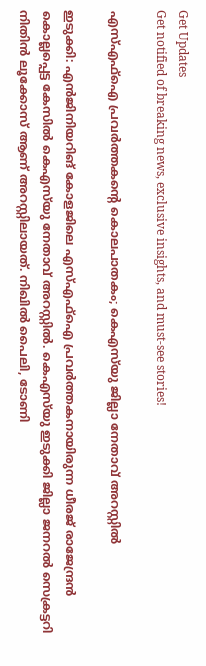Get Updates
Get notified of breaking news, exclusive insights, and must-see stories!

എസ്എഫ്‌ഐ പ്രവര്‍ത്തകന്റെ കൊലപാതകം; കെഎസ്‌യു ജില്ലാ നേതാവ് അറസ്റ്റില്‍

ഇടുക്കി: എന്‍ജിനിയറിങ് കോളജിലെ എസ്എഫ്‌ഐ പ്രവര്‍ത്തകനായിരുന്ന ധീരജ് രാജേന്ദ്രന്‍ കൊല്ലപ്പെട്ട കേസില്‍ കെഎസ്‌യു നേതാവ് അറസ്റ്റില്‍. കെഎസ്‌യു ഇടുക്കി ജില്ലാ ജനറല്‍ സെക്രട്ടറി നിതിന്‍ ലൂക്കോസ് ആണ് അറസ്റ്റിലായത്. നിഖില്‍ പൈലി, ടോണി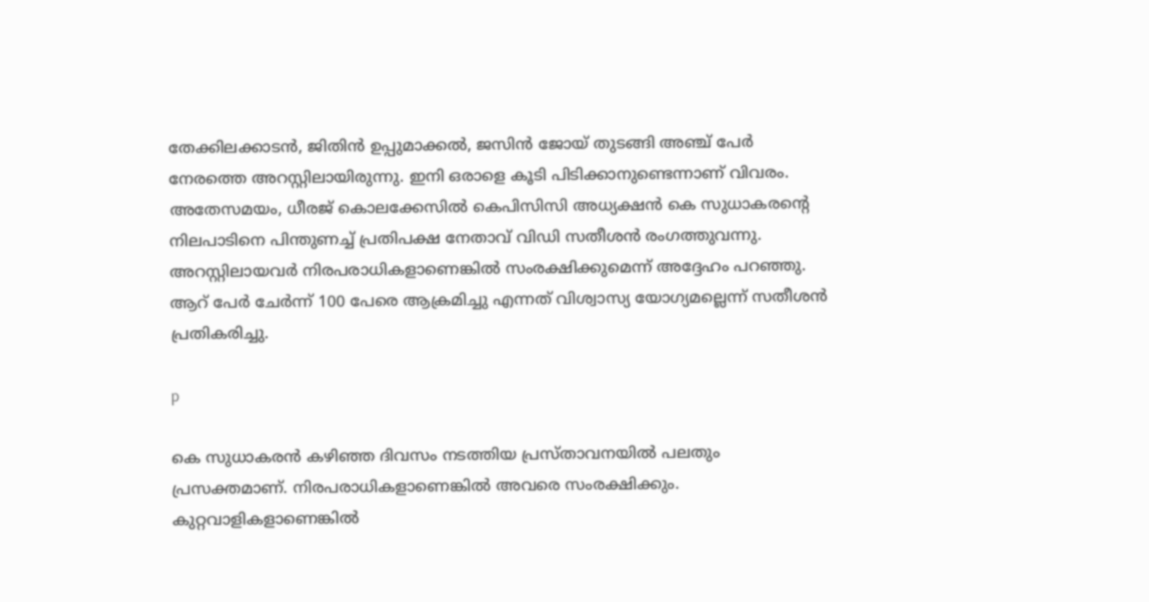തേക്കിലക്കാടന്‍, ജിതിന്‍ ഉപ്പുമാക്കല്‍, ജസിന്‍ ജോയ് തുടങ്ങി അഞ്ച് പേര്‍ നേരത്തെ അറസ്റ്റിലായിരുന്നു. ഇനി ഒരാളെ കൂടി പിടിക്കാനുണ്ടെന്നാണ് വിവരം. അതേസമയം, ധീരജ് കൊലക്കേസില്‍ കെപിസിസി അധ്യക്ഷന്‍ കെ സുധാകരന്റെ നിലപാടിനെ പിന്തുണച്ച് പ്രതിപക്ഷ നേതാവ് വിഡി സതീശന്‍ രംഗത്തുവന്നു. അറസ്റ്റിലായവര്‍ നിരപരാധികളാണെങ്കില്‍ സംരക്ഷിക്കുമെന്ന് അദ്ദേഹം പറഞ്ഞു. ആറ് പേര്‍ ചേര്‍ന്ന് 100 പേരെ ആക്രമിച്ചു എന്നത് വിശ്വാസ്യ യോഗ്യമല്ലെന്ന് സതീശന്‍ പ്രതികരിച്ചു.

p

കെ സുധാകരന്‍ കഴിഞ്ഞ ദിവസം നടത്തിയ പ്രസ്താവനയില്‍ പലതും പ്രസക്തമാണ്. നിരപരാധികളാണെങ്കില്‍ അവരെ സംരക്ഷിക്കും. കുറ്റവാളികളാണെങ്കില്‍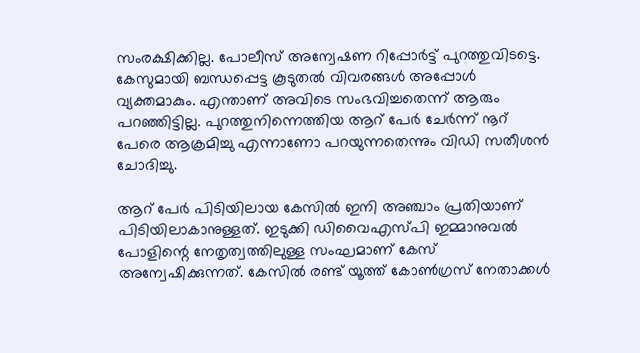സംരക്ഷിക്കില്ല. പോലീസ് അന്വേഷണ റിപ്പോര്‍ട്ട് പുറത്തുവിടട്ടെ. കേസുമായി ബന്ധപ്പെട്ട കൂടുതല്‍ വിവരങ്ങള്‍ അപ്പോള്‍ വ്യക്തമാകും. എന്താണ് അവിടെ സംഭവിച്ചതെന്ന് ആരും പറഞ്ഞിട്ടില്ല. പുറത്തുനിന്നെത്തിയ ആറ് പേര്‍ ചേര്‍ന്ന് നൂറ് പേരെ ആക്രമിച്ചു എന്നാണോ പറയുന്നതെന്നും വിഡി സതീശന്‍ ചോദിച്ചു.

ആറ് പേര്‍ പിടിയിലായ കേസില്‍ ഇനി അഞ്ചാം പ്രതിയാണ് പിടിയിലാകാനുള്ളത്. ഇടുക്കി ഡിവൈഎസ്പി ഇമ്മാനുവല്‍ പോളിന്റെ നേതൃത്വത്തിലുള്ള സംഘമാണ് കേസ് അന്വേഷിക്കുന്നത്. കേസില്‍ രണ്ട് യൂത്ത് കോണ്‍ഗ്രസ് നേതാക്കള്‍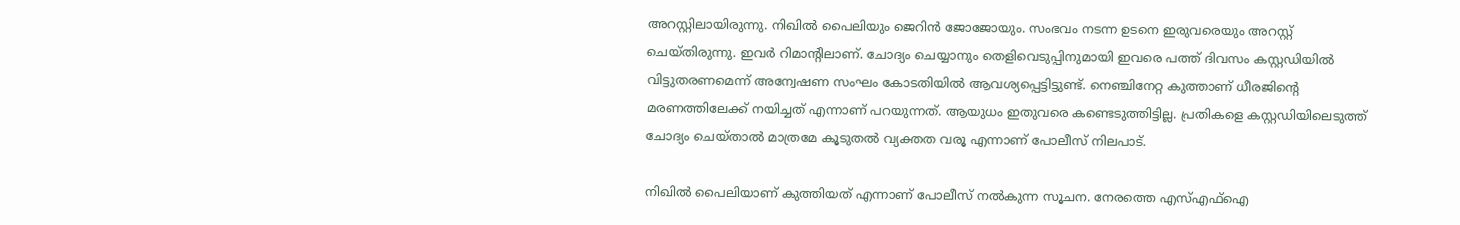അറസ്റ്റിലായിരുന്നു. നിഖില്‍ പൈലിയും ജെറിന്‍ ജോജോയും. സംഭവം നടന്ന ഉടനെ ഇരുവരെയും അറസ്റ്റ് ചെയ്തിരുന്നു. ഇവര്‍ റിമാന്റിലാണ്. ചോദ്യം ചെയ്യാനും തെളിവെടുപ്പിനുമായി ഇവരെ പത്ത് ദിവസം കസ്റ്റഡിയില്‍ വിട്ടുതരണമെന്ന് അന്വേഷണ സംഘം കോടതിയില്‍ ആവശ്യപ്പെട്ടിട്ടുണ്ട്. നെഞ്ചിനേറ്റ കുത്താണ് ധീരജിന്റെ മരണത്തിലേക്ക് നയിച്ചത് എന്നാണ് പറയുന്നത്. ആയുധം ഇതുവരെ കണ്ടെടുത്തിട്ടില്ല. പ്രതികളെ കസ്റ്റഡിയിലെടുത്ത് ചോദ്യം ചെയ്താല്‍ മാത്രമേ കൂടുതല്‍ വ്യക്തത വരൂ എന്നാണ് പോലീസ് നിലപാട്.

നിഖില്‍ പൈലിയാണ് കുത്തിയത് എന്നാണ് പോലീസ് നല്‍കുന്ന സൂചന. നേരത്തെ എസ്എഫ്‌ഐ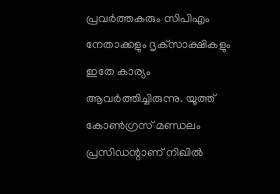പ്രവര്‍ത്തകരും സിപിഎം നേതാക്കളും ദൃക്‌സാക്ഷികളും ഇതേ കാര്യം ആവര്‍ത്തിച്ചിരുന്നു. യൂത്ത് കോണ്‍ഗ്രസ് മണ്ഡലം പ്രസിഡന്റാണ് നിഖില്‍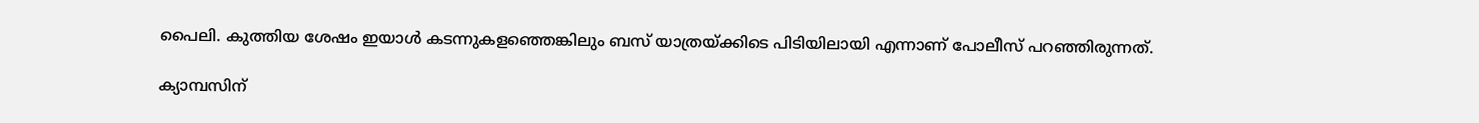പൈലി. കുത്തിയ ശേഷം ഇയാള്‍ കടന്നുകളഞ്ഞെങ്കിലും ബസ് യാത്രയ്ക്കിടെ പിടിയിലായി എന്നാണ് പോലീസ് പറഞ്ഞിരുന്നത്.

ക്യാമ്പസിന്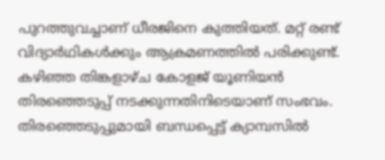പുറത്തുവച്ചാണ് ധീരജിനെ കുത്തിയത്. മറ്റ് രണ്ട് വിദ്യാര്‍ഥികള്‍ക്കും ആക്രമണത്തില്‍ പരിക്കുണ്ട്. കഴിഞ്ഞ തിങ്കളാഴ്ച കോളജ് യൂണിയന്‍ തിരഞ്ഞെടുപ്പ് നടക്കുന്നതിനിടെയാണ് സംഭവം. തിരഞ്ഞെടുപ്പുമായി ബന്ധപ്പെട്ട് ക്യാമ്പസില്‍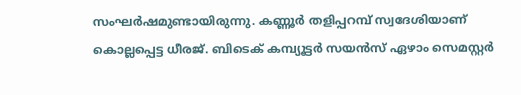സംഘര്‍ഷമുണ്ടായിരുന്നു. കണ്ണൂര്‍ തളിപ്പറമ്പ് സ്വദേശിയാണ് കൊല്ലപ്പെട്ട ധീരജ്. ബിടെക് കമ്പ്യൂട്ടര്‍ സയന്‍സ് ഏഴാം സെമസ്റ്റര്‍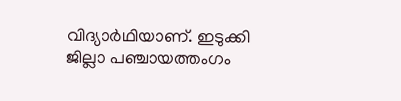വിദ്യാര്‍ഥിയാണ്. ഇടുക്കി ജില്ലാ പഞ്ചായത്തംഗം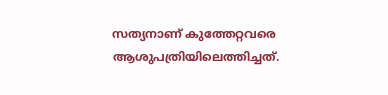സത്യനാണ് കുത്തേറ്റവരെ ആശുപത്രിയിലെത്തിച്ചത്.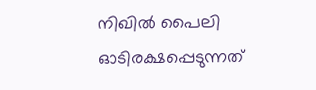നിഖില്‍ പൈലി ഓടിരക്ഷപ്പെടുന്നത്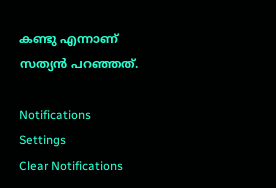കണ്ടു എന്നാണ് സത്യന്‍ പറഞ്ഞത്.

Notifications
Settings
Clear Notifications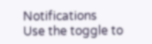Notifications
Use the toggle to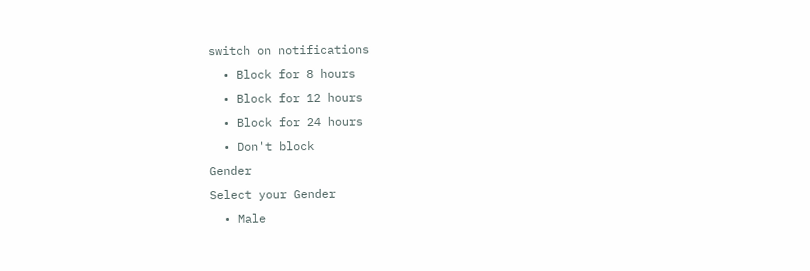switch on notifications
  • Block for 8 hours
  • Block for 12 hours
  • Block for 24 hours
  • Don't block
Gender
Select your Gender
  • Male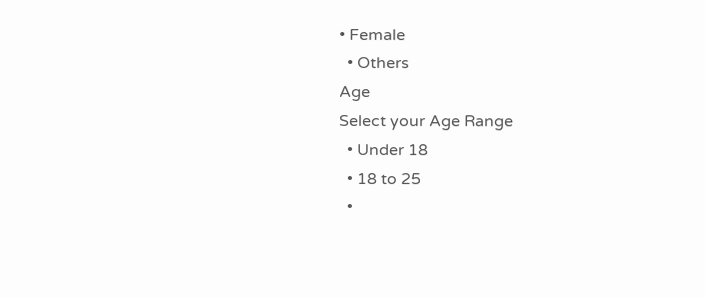• Female
  • Others
Age
Select your Age Range
  • Under 18
  • 18 to 25
  •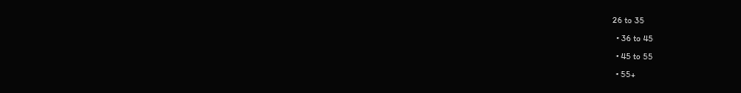26 to 35
  • 36 to 45
  • 45 to 55
  • 55+